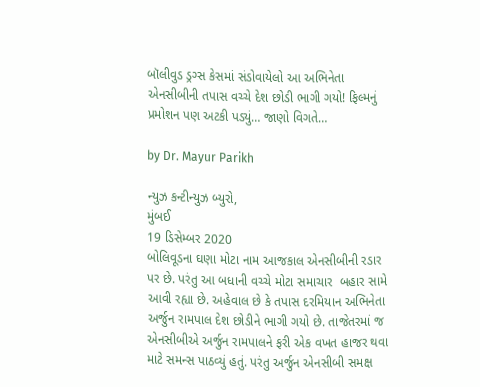બૉલીવુડ ડ્રગ્સ કેસમાં સંડોવાયેલો આ અભિનેતા એનસીબીની તપાસ વચ્ચે દેશ છોડી ભાગી ગયો! ફિલ્મનું પ્રમોશન પણ અટકી પડ્યું… જાણો વિગતે…

by Dr. Mayur Parikh

ન્યુઝ કન્ટીન્યુઝ બ્યુરો,
મુંબઈ
19 ડિસેમ્બર 2020
બોલિવૂડના ઘણા મોટા નામ આજકાલ એનસીબીની રડાર પર છે. પરંતુ આ બધાની વચ્ચે મોટા સમાચાર  બહાર સામે આવી રહ્યા છે. અહેવાલ છે કે તપાસ દરમિયાન અભિનેતા અર્જુન રામપાલ દેશ છોડીને ભાગી ગયો છે. તાજેતરમાં જ એનસીબીએ અર્જુન રામપાલને ફરી એક વખત હાજર થવા માટે સમન્સ પાઠવ્યું હતું. પરંતુ અર્જુન એનસીબી સમક્ષ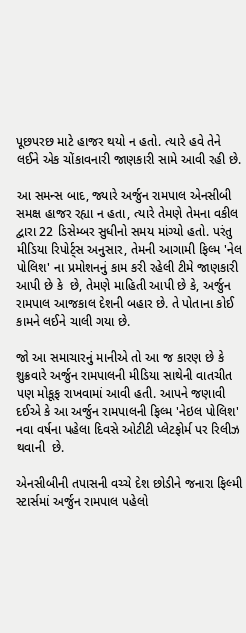પૂછપરછ માટે હાજર થયો ન હતો. ત્યારે હવે તેને લઈને એક ચોંકાવનારી જાણકારી સામે આવી રહી છે.

આ સમન્સ બાદ, જ્યારે અર્જુન રામપાલ એનસીબી સમક્ષ હાજર રહ્યા ન હતા, ત્યારે તેમણે તેમના વકીલ દ્વારા 22 ડિસેમ્બર સુધીનો સમય માંગ્યો હતો. પરંતુ મીડિયા રિપોર્ટ્સ અનુસાર, તેમની આગામી ફિલ્મ 'નેલ પોલિશ' ના પ્રમોશનનું કામ કરી રહેલી ટીમે જાણકારી આપી છે કે  છે, તેમણે માહિતી આપી છે કે, અર્જુન રામપાલ આજકાલ દેશની બહાર છે. તે પોતાના કોઈ કામને લઈને ચાલી ગયા છે.

જો આ સમાચારનું માનીએ તો આ જ કારણ છે કે શુક્રવારે અર્જુન રામપાલની મીડિયા સાથેની વાતચીત પણ મોકૂફ રાખવામાં આવી હતી. આપને જણાવી દઈએ કે આ અર્જુન રામપાલની ફિલ્મ 'નેઇલ પોલિશ' નવા વર્ષના પહેલા દિવસે ઓટીટી પ્લેટફોર્મ પર રિલીઝ થવાની  છે.

એનસીબીની તપાસની વચ્ચે દેશ છોડીને જનારા ફિલ્મી સ્ટાર્સમાં અર્જુન રામપાલ પહેલો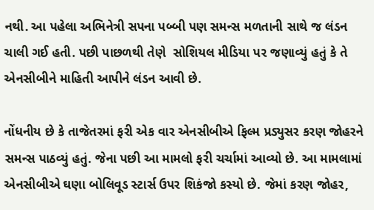નથી. આ પહેલા અભિનેત્રી સપના પબ્બી પણ સમન્સ મળતાની સાથે જ લંડન ચાલી ગઈ હતી. પછી પાછળથી તેણે  સોશિયલ મીડિયા પર જણાવ્યું હતું કે તે એનસીબીને માહિતી આપીને લંડન આવી છે.

નોંધનીય છે કે તાજેતરમાં ફરી એક વાર એનસીબીએ ફિલ્મ પ્રડ્યુસર કરણ જોહરને સમન્સ પાઠવ્યું હતું. જેના પછી આ મામલો ફરી ચર્ચામાં આવ્યો છે. આ મામલામાં એનસીબીએ ઘણા બોલિવૂડ સ્ટાર્સ ઉપર શિકંજો કસ્યો છે. જેમાં કરણ જોહર,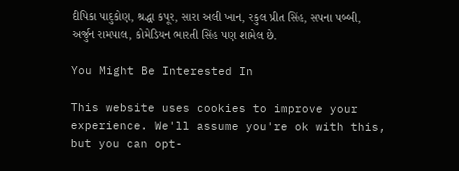દીપિકા પાદુકોણ, શ્રદ્ધા કપૂર, સારા અલી ખાન, રકુલ પ્રીત સિંહ, સપના પબ્બી, અર્જુન રામપાલ, કોમેડિયન ભારતી સિંહ પણ શામેલ છે.

You Might Be Interested In

This website uses cookies to improve your experience. We'll assume you're ok with this, but you can opt-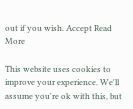out if you wish. Accept Read More

This website uses cookies to improve your experience. We'll assume you're ok with this, but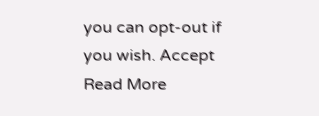you can opt-out if you wish. Accept Read More